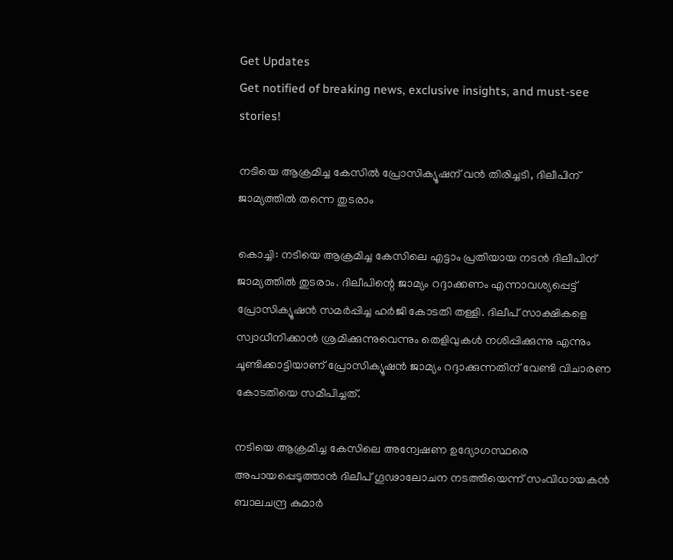Get Updates
Get notified of breaking news, exclusive insights, and must-see stories!

നടിയെ ആക്രമിച്ച കേസിൽ പ്രോസിക്യൂഷന് വൻ തിരിച്ചടി, ദിലീപിന് ജാമ്യത്തിൽ തന്നെ തുടരാം

കൊച്ചി: നടിയെ ആക്രമിച്ച കേസിലെ എട്ടാം പ്രതിയായ നടന്‍ ദിലീപിന് ജാമ്യത്തില്‍ തുടരാം. ദിലീപിന്റെ ജാമ്യം റദ്ദാക്കണം എന്നാവശ്യപ്പെട്ട് പ്രോസിക്യൂഷന്‍ സമര്‍പ്പിച്ച ഹര്‍ജി കോടതി തള്ളി. ദിലീപ് സാക്ഷികളെ സ്വാധീനിക്കാന്‍ ശ്രമിക്കുന്നുവെന്നും തെളിവുകള്‍ നശിപ്പിക്കുന്നു എന്നും ചൂണ്ടിക്കാട്ടിയാണ് പ്രോസിക്യൂഷന്‍ ജാമ്യം റദ്ദാക്കുന്നതിന് വേണ്ടി വിചാരണ കോടതിയെ സമീപിച്ചത്.

നടിയെ ആക്രമിച്ച കേസിലെ അന്വേഷണ ഉദ്യോഗസ്ഥരെ അപായപ്പെടുത്താന്‍ ദിലീപ് ഗൂഢാലോചന നടത്തിയെന്ന് സംവിധായകന്‍ ബാലചന്ദ്ര കുമാര്‍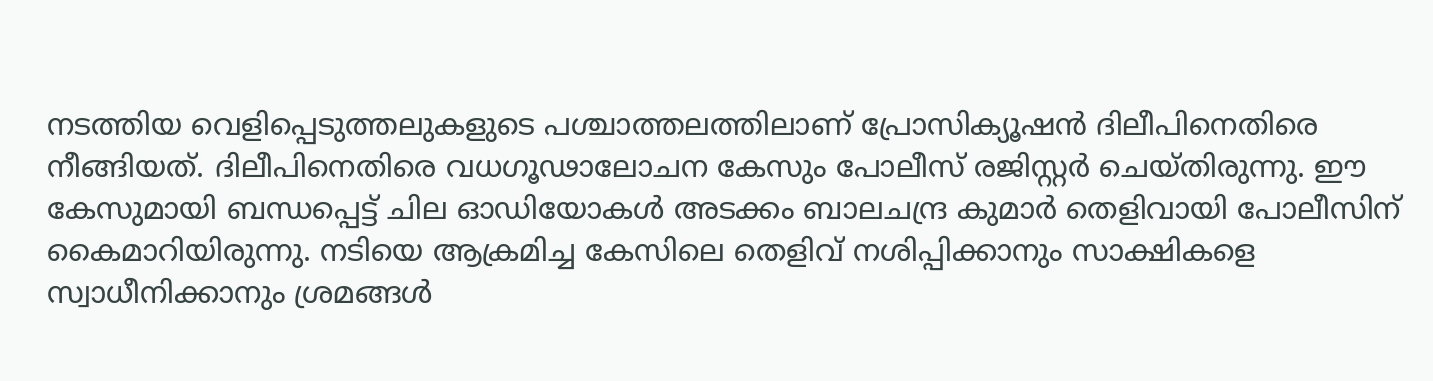നടത്തിയ വെളിപ്പെടുത്തലുകളുടെ പശ്ചാത്തലത്തിലാണ് പ്രോസിക്യൂഷന്‍ ദിലീപിനെതിരെ നീങ്ങിയത്. ദിലീപിനെതിരെ വധഗൂഢാലോചന കേസും പോലീസ് രജിസ്റ്റര്‍ ചെയ്തിരുന്നു. ഈ കേസുമായി ബന്ധപ്പെട്ട് ചില ഓഡിയോകള്‍ അടക്കം ബാലചന്ദ്ര കുമാര്‍ തെളിവായി പോലീസിന് കൈമാറിയിരുന്നു. നടിയെ ആക്രമിച്ച കേസിലെ തെളിവ് നശിപ്പിക്കാനും സാക്ഷികളെ സ്വാധീനിക്കാനും ശ്രമങ്ങള്‍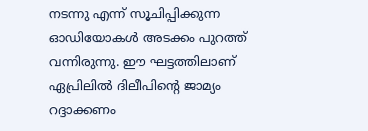നടന്നു എന്ന് സൂചിപ്പിക്കുന്ന ഓഡിയോകള്‍ അടക്കം പുറത്ത് വന്നിരുന്നു. ഈ ഘട്ടത്തിലാണ് ഏപ്രിലില്‍ ദിലീപിന്റെ ജാമ്യം റദ്ദാക്കണം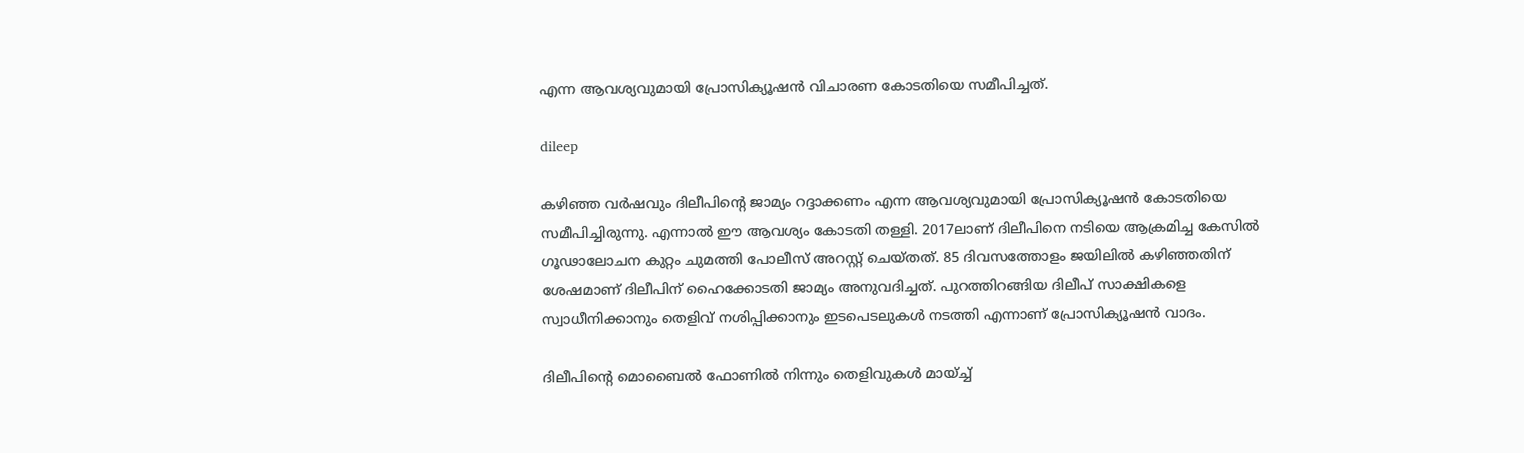എന്ന ആവശ്യവുമായി പ്രോസിക്യൂഷന്‍ വിചാരണ കോടതിയെ സമീപിച്ചത്.

dileep

കഴിഞ്ഞ വര്‍ഷവും ദിലീപിന്റെ ജാമ്യം റദ്ദാക്കണം എന്ന ആവശ്യവുമായി പ്രോസിക്യൂഷന്‍ കോടതിയെ സമീപിച്ചിരുന്നു. എന്നാല്‍ ഈ ആവശ്യം കോടതി തള്ളി. 2017ലാണ് ദിലീപിനെ നടിയെ ആക്രമിച്ച കേസില്‍ ഗൂഢാലോചന കുറ്റം ചുമത്തി പോലീസ് അറസ്റ്റ് ചെയ്തത്. 85 ദിവസത്തോളം ജയിലില്‍ കഴിഞ്ഞതിന് ശേഷമാണ് ദിലീപിന് ഹൈക്കോടതി ജാമ്യം അനുവദിച്ചത്. പുറത്തിറങ്ങിയ ദിലീപ് സാക്ഷികളെ സ്വാധീനിക്കാനും തെളിവ് നശിപ്പിക്കാനും ഇടപെടലുകള്‍ നടത്തി എന്നാണ് പ്രോസിക്യൂഷന്‍ വാദം.

ദിലീപിന്റെ മൊബൈല്‍ ഫോണില്‍ നിന്നും തെളിവുകള്‍ മായ്ച്ച്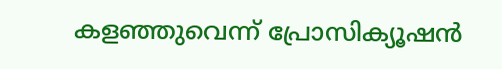കളഞ്ഞുവെന്ന് പ്രോസിക്യൂഷന്‍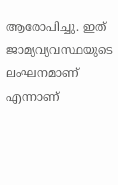ആരോപിച്ചു. ഇത് ജാമ്യവ്യവസ്ഥയുടെ ലംഘനമാണ് എന്നാണ്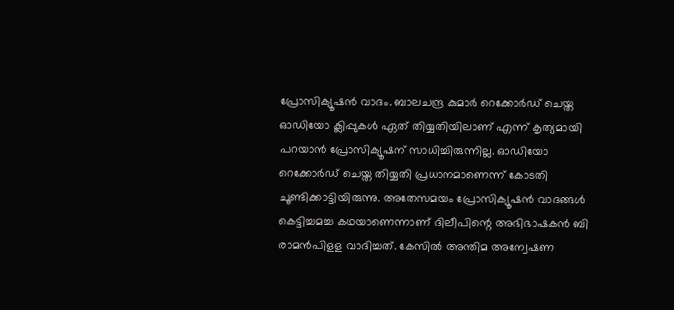പ്രോസിക്യൂഷന്‍ വാദം. ബാലചന്ദ്ര കുമാര്‍ റെക്കോര്‍ഡ് ചെയ്ത ഓഡിയോ ക്ലിപ്പുകള്‍ ഏത് തിയ്യതിയിലാണ് എന്ന് കൃത്യമായി പറയാന്‍ പ്രോസിക്യൂഷന് സാധിച്ചിരുന്നില്ല. ഓഡിയോ റെക്കോര്‍ഡ് ചെയ്ത തിയ്യതി പ്രധാനമാണെന്ന് കോടതി ചൂണ്ടിക്കാട്ടിയിരുന്നു. അതേസമയം പ്രോസിക്യൂഷന്‍ വാദങ്ങള്‍ കെട്ടിച്ചമച്ച കഥയാണെന്നാണ് ദിലീപിന്റെ അഭിഭാഷകന്‍ ബി രാമന്‍പിളള വാദിച്ചത്. കേസില്‍ അന്തിമ അന്വേഷണ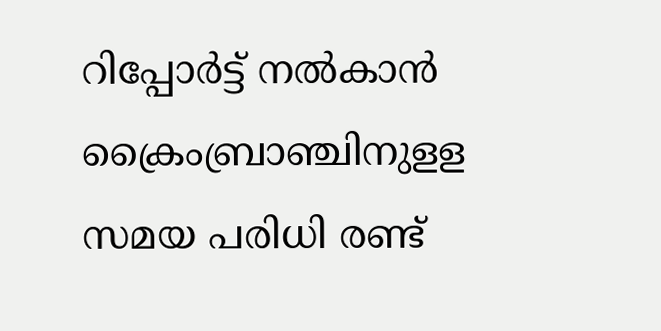റിപ്പോര്‍ട്ട് നല്‍കാന്‍ ക്രൈംബ്രാഞ്ചിനുളള സമയ പരിധി രണ്ട്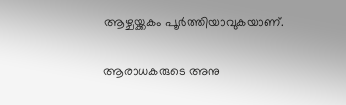ആഴ്ചയ്ക്കകം പൂര്‍ത്തിയാവുകയാണ്.

ആരാധകരുടെ അനു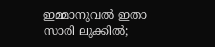ഇമ്മാനുവൽ ഇതാ സാരി ലുക്കിൽ;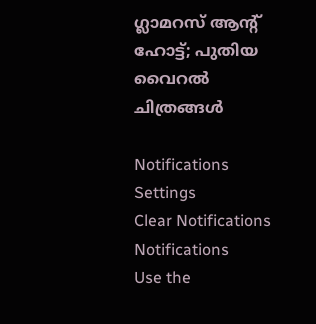ഗ്ലാമറസ് ആന്റ് ഹോട്ട്; പുതിയ വൈറൽ ചിത്രങ്ങൾ

Notifications
Settings
Clear Notifications
Notifications
Use the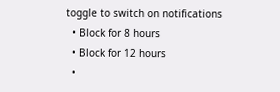toggle to switch on notifications
  • Block for 8 hours
  • Block for 12 hours
  •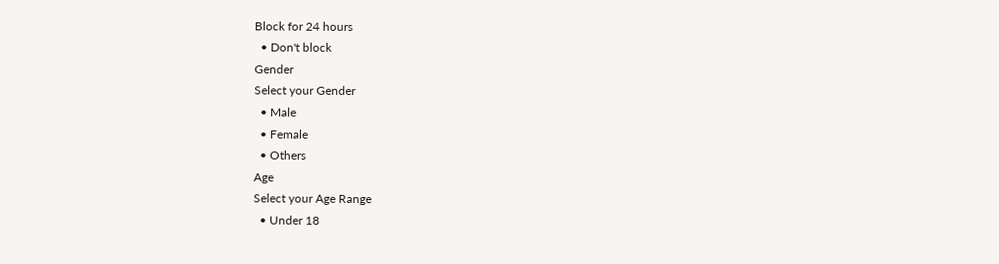Block for 24 hours
  • Don't block
Gender
Select your Gender
  • Male
  • Female
  • Others
Age
Select your Age Range
  • Under 18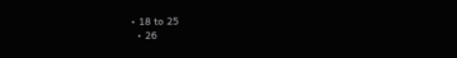• 18 to 25
  • 26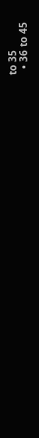to 35
  • 36 to 45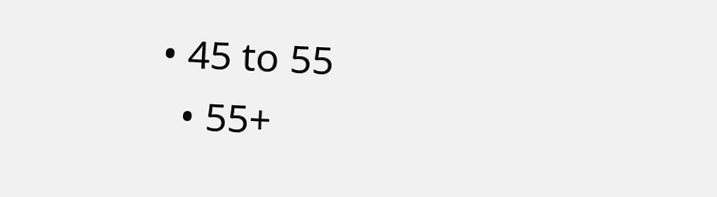• 45 to 55
  • 55+